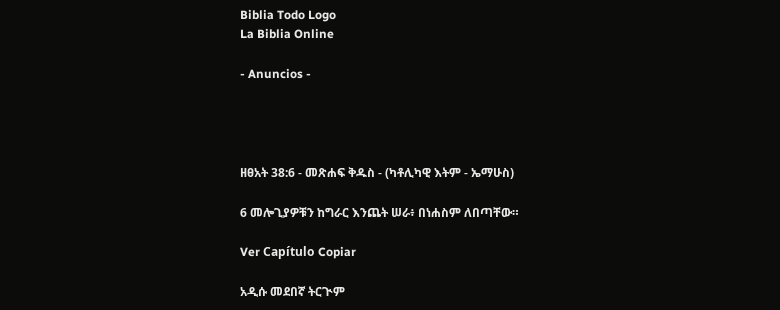Biblia Todo Logo
La Biblia Online

- Anuncios -




ዘፀአት 38:6 - መጽሐፍ ቅዱስ - (ካቶሊካዊ እትም - ኤማሁስ)

6 መሎጊያዎቹን ከግራር እንጨት ሠራ፥ በነሐስም ለበጣቸው።

Ver Capítulo Copiar

አዲሱ መደበኛ ትርጒም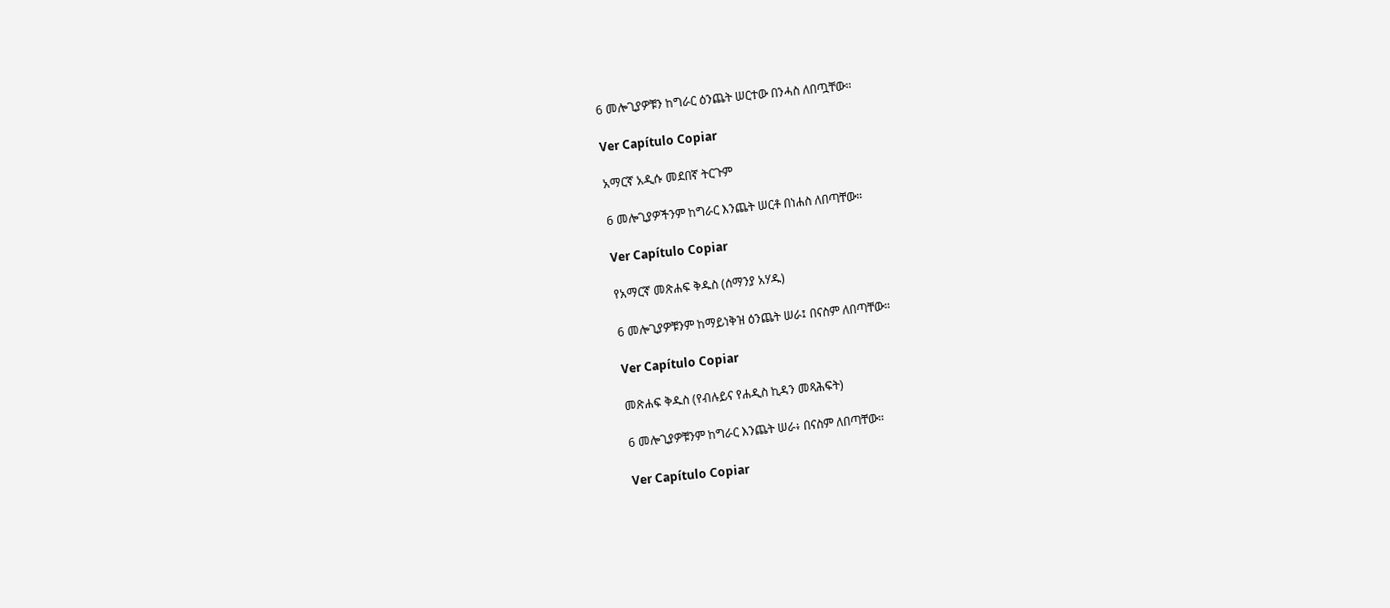6 መሎጊያዎቹን ከግራር ዕንጨት ሠርተው በንሓስ ለበጧቸው።

Ver Capítulo Copiar

አማርኛ አዲሱ መደበኛ ትርጉም

6 መሎጊያዎችንም ከግራር እንጨት ሠርቶ በነሐስ ለበጣቸው።

Ver Capítulo Copiar

የአማርኛ መጽሐፍ ቅዱስ (ሰማንያ አሃዱ)

6 መሎጊያዎቹንም ከማይነቅዝ ዕንጨት ሠራ፤ በናስም ለበጣቸው።

Ver Capítulo Copiar

መጽሐፍ ቅዱስ (የብሉይና የሐዲስ ኪዳን መጻሕፍት)

6 መሎጊያዎቹንም ከግራር እንጨት ሠራ፥ በናስም ለበጣቸው።

Ver Capítulo Copiar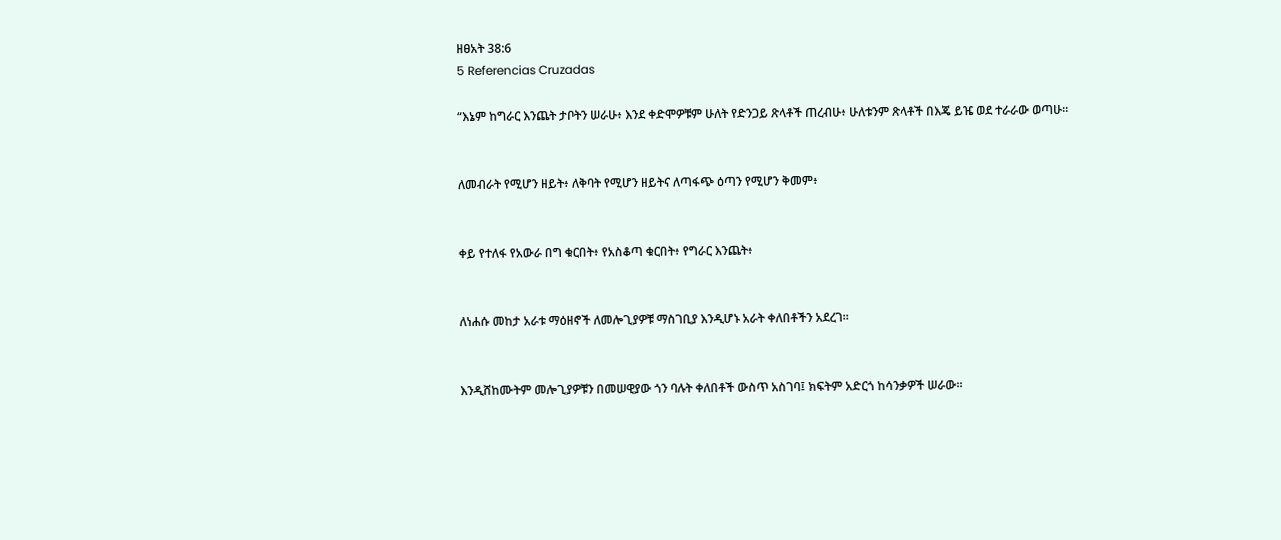ዘፀአት 38:6
5 Referencias Cruzadas

“እኔም ከግራር እንጨት ታቦትን ሠራሁ፥ እንደ ቀድሞዎቹም ሁለት የድንጋይ ጽላቶች ጠረብሁ፥ ሁለቱንም ጽላቶች በእጄ ይዤ ወደ ተራራው ወጣሁ።


ለመብራት የሚሆን ዘይት፥ ለቅባት የሚሆን ዘይትና ለጣፋጭ ዕጣን የሚሆን ቅመም፥


ቀይ የተለፋ የአውራ በግ ቁርበት፥ የአስቆጣ ቁርበት፥ የግራር እንጨት፥


ለነሐሱ መከታ አራቱ ማዕዘኖች ለመሎጊያዎቹ ማስገቢያ እንዲሆኑ አራት ቀለበቶችን አደረገ።


እንዲሸከሙትም መሎጊያዎቹን በመሠዊያው ጎን ባሉት ቀለበቶች ውስጥ አስገባ፤ ክፍትም አድርጎ ከሳንቃዎች ሠራው።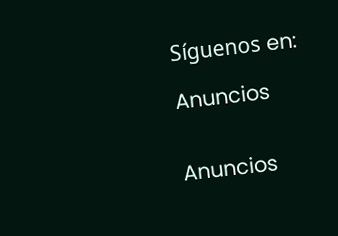Síguenos en:

Anuncios


Anuncios